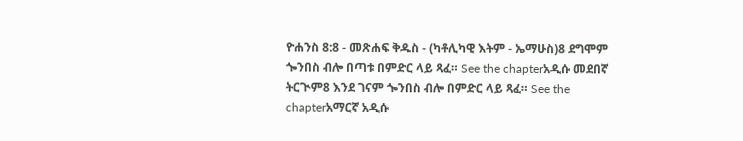ዮሐንስ 8:8 - መጽሐፍ ቅዱስ - (ካቶሊካዊ እትም - ኤማሁስ)8 ደግሞም ጐንበስ ብሎ በጣቱ በምድር ላይ ጻፈ። See the chapterአዲሱ መደበኛ ትርጒም8 እንደ ገናም ጐንበስ ብሎ በምድር ላይ ጻፈ። See the chapterአማርኛ አዲሱ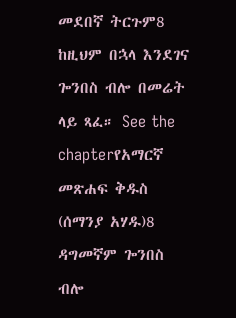መደበኛ ትርጉም8 ከዚህም በኋላ እንደገና ጐንበስ ብሎ በመሬት ላይ ጻፈ። See the chapterየአማርኛ መጽሐፍ ቅዱስ (ሰማንያ አሃዱ)8 ዳግመኛም ጐንበስ ብሎ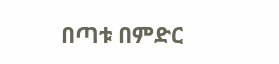በጣቱ በምድር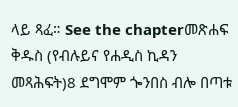ላይ ጻፈ። See the chapterመጽሐፍ ቅዱስ (የብሉይና የሐዲስ ኪዳን መጻሕፍት)8 ደግሞም ጐንበስ ብሎ በጣቱ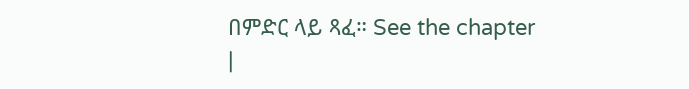በምድር ላይ ጻፈ። See the chapter |